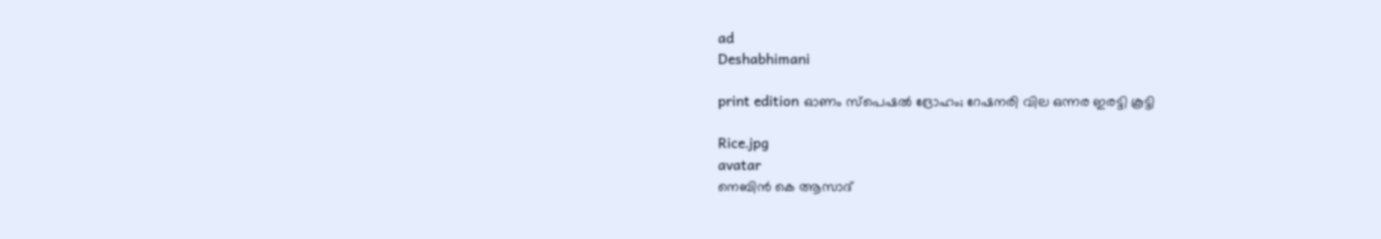ad
Deshabhimani

print edition ഓണം സ്‌പെഷൽ ദ്രോഹം; റേഷനരി വില ഒന്നര ഇരട്ടി കൂട്ടി

Rice.jpg
avatar
നെബിൻ കെ ആസാദ്‌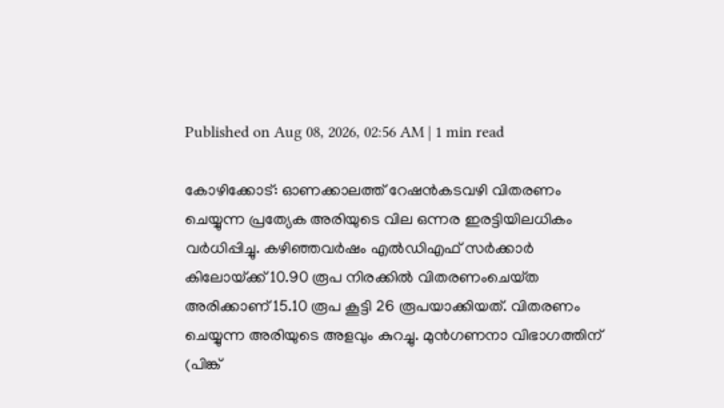Published on Aug 08, 2026, 02:56 AM | 1 min read

കോഴിക്കോട്‌: ഓണക്കാലത്ത് റേഷൻകടവഴി വിതരണം ചെയ്യുന്ന പ്രത്യേക അരിയുടെ വില ഒന്നര ഇരട്ടിയിലധികം വര്‍ധിപ്പിച്ചു. കഴിഞ്ഞവർഷം എൽഡിഎഫ്‌ സർക്കാർ കിലോയ്‌ക്ക്‌ 10.90 രൂപ നിരക്കിൽ വിതരണംചെയ്‌ത അരിക്കാണ് 15.10 രൂപ കൂട്ടി 26 രൂപയാക്കിയത്‌. വിതരണം ചെയ്യുന്ന അരിയുടെ അളവും കുറച്ചു. മുൻഗണനാ വിഭാഗത്തിന്‌ (പിങ്ക്‌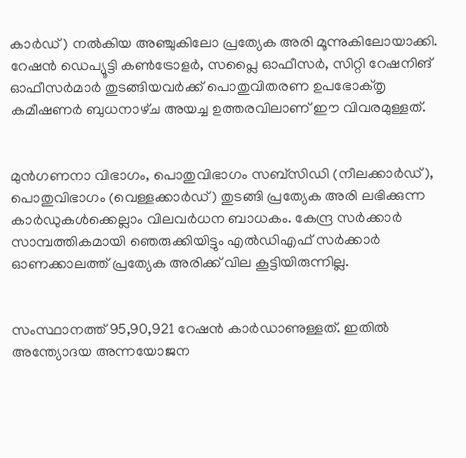കാർഡ്‌) നൽകിയ അഞ്ചുകിലോ പ്രത്യേക അരി മൂന്നുകിലോയാക്കി. റേഷന്‍ ഡെപ്യൂട്ടി കണ്‍ട്രോളര്‍, സപ്ലൈ ഓഫീസർ, സിറ്റി റേഷനിങ്‌ ഓഫീസർമാർ തുടങ്ങിയവർക്ക്‌ പൊതുവിതരണ ഉപഭോക്‌തൃ കമീഷണർ ബുധനാഴ്‌ച അയച്ച ഉത്തരവിലാണ്‌ ഇ‍ൗ വിവരമുള്ളത്.


മുൻഗണനാ വിഭാഗം‍, പൊതുവിഭാഗം സബ്‌സിഡി (നീലക്കാർഡ്‌), പൊതുവിഭാഗം (വെള്ളക്കാർഡ്‌) തുടങ്ങി പ്രത്യേക അരി ലഭിക്കുന്ന കാർഡുകൾക്കെല്ലാം വിലവർധന ബാധകം. കേന്ദ്ര സർക്കാർ സാമ്പത്തികമായി ഞെരുക്കിയിട്ടും എൽഡിഎഫ്‌ സർക്കാർ ഓണക്കാലത്ത്‌ പ്രത്യേക അരിക്ക്‌ വില കൂട്ടിയിരുന്നില്ല.


സംസ്ഥാനത്ത്‌ 95,90,921 റേഷൻ കാർഡാണുള്ളത്‌. ഇതിൽ അന്ത്യോദയ അന്നയോജന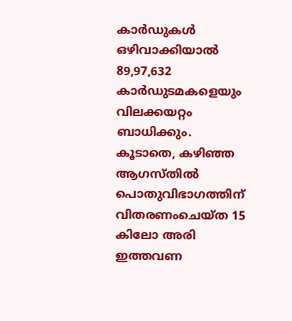കാർഡുകൾ ഒഴിവാക്കിയാൽ 89,97,632 കാർഡുടമകളെയും വിലക്കയറ്റം ബാധിക്കും. കൂടാതെ, കഴിഞ്ഞ ആഗസ്‌തിൽ പൊതുവിഭാഗത്തിന്‌ വിതരണംചെയ്‌ത 15 കിലോ അരി ഇത്തവണ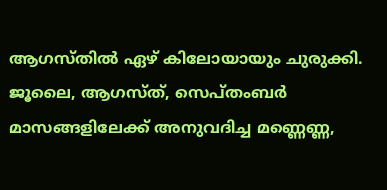ആഗസ്‌തിൽ ഏഴ്‌ കിലോയായും ചുരുക്കി. ജൂലൈ, ആഗസ്‌ത്‌, സെപ്‌തംബർ മാസങ്ങളിലേക്ക്‌ അനുവദിച്ച മണ്ണെണ്ണ,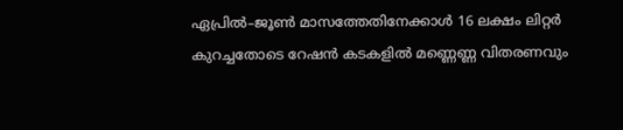ഏപ്രിൽ–ജൂൺ മാസത്തേതിനേക്കാൾ 16 ലക്ഷം ലിറ്റർ കുറച്ചതോടെ റേഷൻ കടകളിൽ മണ്ണെണ്ണ വിതരണവും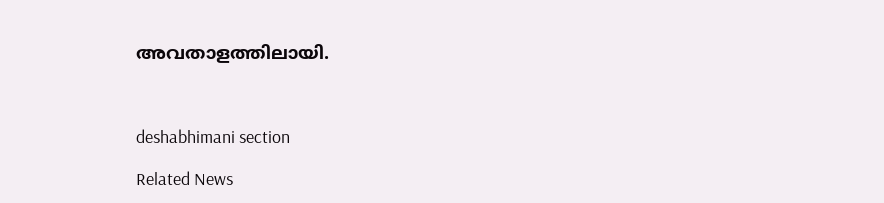അവതാളത്തിലായി.



deshabhimani section

Related News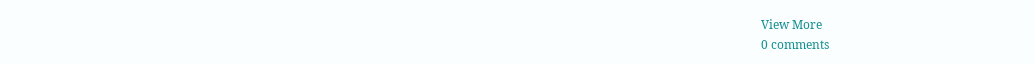View More
0 comments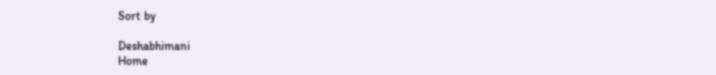Sort by

Deshabhimani
Home